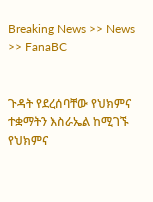Breaking News >> News >> FanaBC


ጉዳት የደረሰባቸው የህክምና ተቋማትን እስራኤል ከሚገኙ የህክምና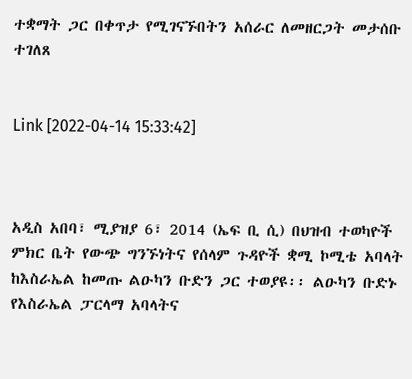ተቋማት ጋር በቀጥታ የሚገናኙበትን አሰራር ለመዘርጋት መታሰቡ ተገለጸ


Link [2022-04-14 15:33:42]



አዲስ አበባ፣ ሚያዝያ 6፣ 2014 (ኤፍ ቢ ሲ) በህዝብ ተወካዮች ምክር ቤት የውጭ ግንኙነትና የሰላም ጉዳዮች ቋሚ ኮሚቴ አባላት ከእስራኤል ከመጡ ልዑካን ቡድን ጋር ተወያዩ፡፡ ልዑካን ቡድኑ የእስራኤል ፓርላማ አባላትና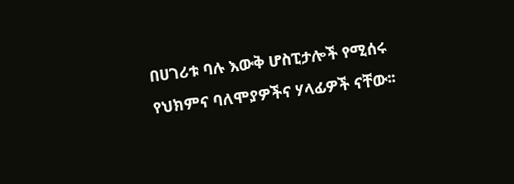በሀገሪቱ ባሉ እውቅ ሆስፒታሎች የሚሰሩ የህክምና ባለሞያዎችና ሃላፊዎች ናቸው፡፡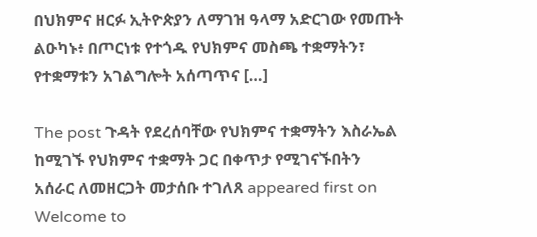በህክምና ዘርፉ ኢትዮጵያን ለማገዝ ዓላማ አድርገው የመጡት ልዑካኑ፥ በጦርነቱ የተጎዱ የህክምና መስጫ ተቋማትን፣ የተቋማቱን አገልግሎት አሰጣጥና […]

The post ጉዳት የደረሰባቸው የህክምና ተቋማትን እስራኤል ከሚገኙ የህክምና ተቋማት ጋር በቀጥታ የሚገናኙበትን አሰራር ለመዘርጋት መታሰቡ ተገለጸ appeared first on Welcome to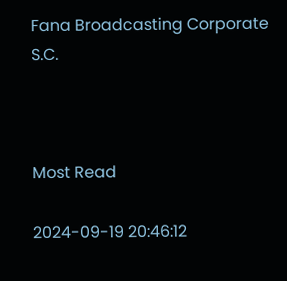Fana Broadcasting Corporate S.C.



Most Read

2024-09-19 20:46:12